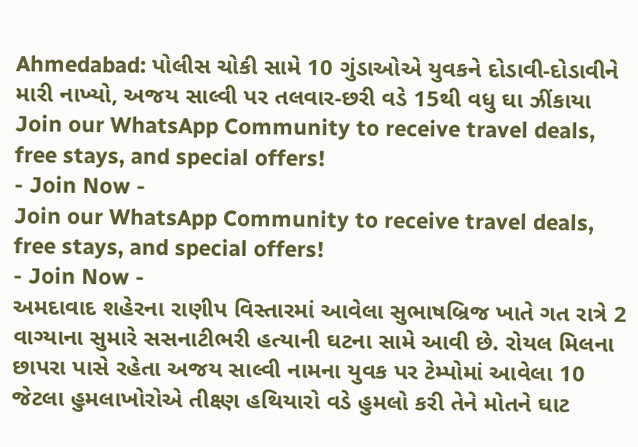Ahmedabad: પોલીસ ચોકી સામે 10 ગુંડાઓએ યુવકને દોડાવી-દોડાવીને મારી નાખ્યો, અજય સાલ્વી પર તલવાર-છરી વડે 15થી વધુ ઘા ઝીંકાયા
Join our WhatsApp Community to receive travel deals, free stays, and special offers!
- Join Now -
Join our WhatsApp Community to receive travel deals, free stays, and special offers!
- Join Now -
અમદાવાદ શહેરના રાણીપ વિસ્તારમાં આવેલા સુભાષબ્રિજ ખાતે ગત રાત્રે 2 વાગ્યાના સુમારે સસનાટીભરી હત્યાની ઘટના સામે આવી છે. રોયલ મિલના છાપરા પાસે રહેતા અજય સાલ્વી નામના યુવક પર ટેમ્પોમાં આવેલા 10 જેટલા હુમલાખોરોએ તીક્ષ્ણ હથિયારો વડે હુમલો કરી તેને મોતને ઘાટ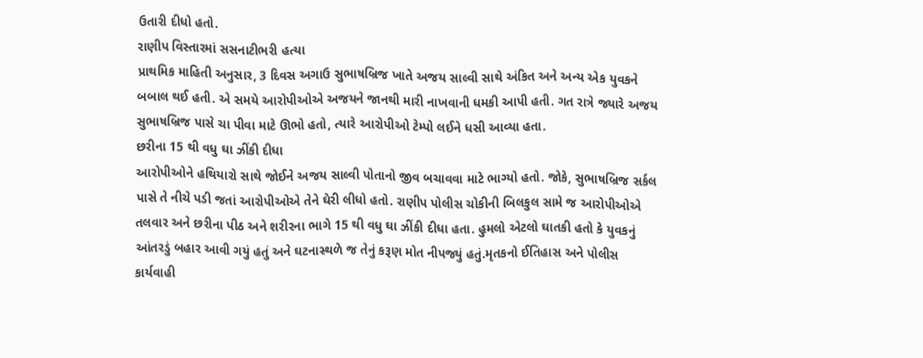ઉતારી દીધો હતો.
રાણીપ વિસ્તારમાં સસનાટીભરી હત્યા
પ્રાથમિક માહિતી અનુસાર, 3 દિવસ અગાઉ સુભાષબ્રિજ ખાતે અજય સાલ્વી સાથે અંકિત અને અન્ય એક યુવકને બબાલ થઈ હતી. એ સમયે આરોપીઓએ અજયને જાનથી મારી નાખવાની ધમકી આપી હતી. ગત રાત્રે જ્યારે અજય સુભાષબ્રિજ પાસે ચા પીવા માટે ઊભો હતો, ત્યારે આરોપીઓ ટેમ્પો લઈને ધસી આવ્યા હતા.
છરીના 15 થી વધુ ઘા ઝીંકી દીધા
આરોપીઓને હથિયારો સાથે જોઈને અજય સાલ્વી પોતાનો જીવ બચાવવા માટે ભાગ્યો હતો. જોકે, સુભાષબ્રિજ સર્કલ પાસે તે નીચે પડી જતાં આરોપીઓએ તેને ઘેરી લીધો હતો. રાણીપ પોલીસ ચોકીની બિલકુલ સામે જ આરોપીઓએ તલવાર અને છરીના પીઠ અને શરીરના ભાગે 15 થી વધુ ઘા ઝીંકી દીધા હતા. હુમલો એટલો ઘાતકી હતો કે યુવકનું આંતરડું બહાર આવી ગયું હતું અને ઘટનાસ્થળે જ તેનું કરૂણ મોત નીપજ્યું હતું.મૃતકનો ઈતિહાસ અને પોલીસ કાર્યવાહી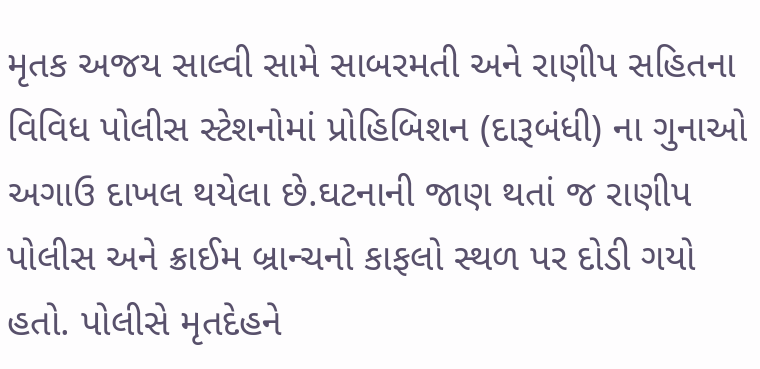મૃતક અજય સાલ્વી સામે સાબરમતી અને રાણીપ સહિતના વિવિધ પોલીસ સ્ટેશનોમાં પ્રોહિબિશન (દારૂબંધી) ના ગુનાઓ અગાઉ દાખલ થયેલા છે.ઘટનાની જાણ થતાં જ રાણીપ પોલીસ અને ક્રાઈમ બ્રાન્ચનો કાફલો સ્થળ પર દોડી ગયો હતો. પોલીસે મૃતદેહને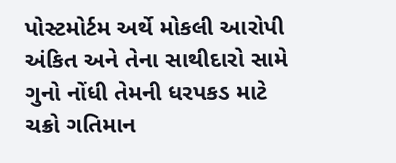પોસ્ટમોર્ટમ અર્થે મોકલી આરોપી અંકિત અને તેના સાથીદારો સામે ગુનો નોંધી તેમની ધરપકડ માટે ચક્રો ગતિમાન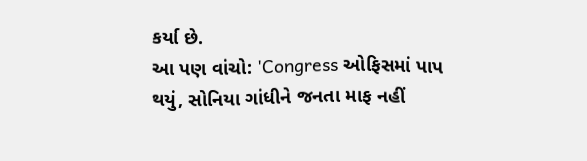કર્યા છે.
આ પણ વાંચો: 'Congress ઓફિસમાં પાપ થયું, સોનિયા ગાંધીને જનતા માફ નહીં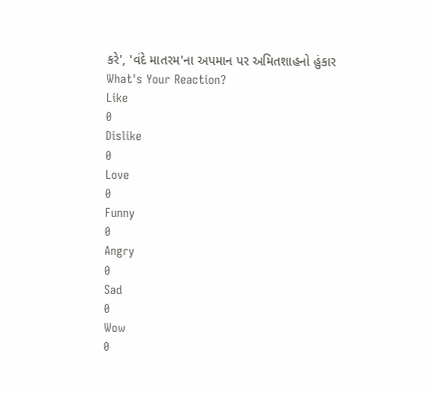કરે', 'વંદે માતરમ'ના અપમાન પર અમિતશાહનો હુંકાર
What's Your Reaction?
Like
0
Dislike
0
Love
0
Funny
0
Angry
0
Sad
0
Wow
0